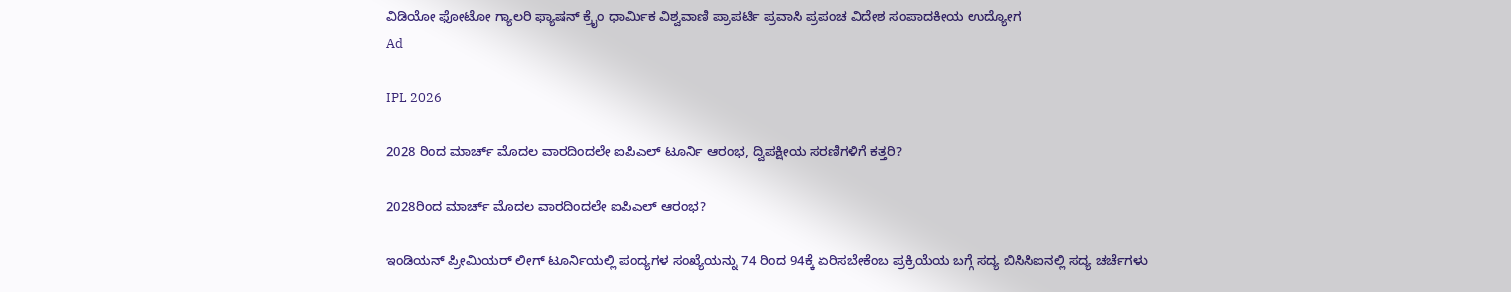ವಿಡಿಯೋ ಫೋಟೋ ಗ್ಯಾಲರಿ ಫ್ಯಾಷನ್ ಕ್ರೈಂ ಧಾರ್ಮಿಕ ವಿಶ್ವವಾಣಿ ಪ್ರಾಪರ್ಟಿ ಪ್ರವಾಸಿ ಪ್ರಪಂಚ ವಿದೇಶ ಸಂಪಾದಕೀಯ ಉದ್ಯೋಗ
Ad

IPL 2026

2028 ರಿಂದ ಮಾರ್ಚ್‌ ಮೊದಲ ವಾರದಿಂದಲೇ ಐಪಿಎಲ್‌ ಟೂರ್ನಿ ಆರಂಭ, ದ್ವಿಪಕ್ಷೀಯ ಸರಣಿಗಳಿಗೆ ಕತ್ತರಿ?

2028ರಿಂದ ಮಾರ್ಚ್‌ ಮೊದಲ ವಾರದಿಂದಲೇ ಐಪಿಎಲ್‌ ಆರಂಭ?

ಇಂಡಿಯನ್‌ ಪ್ರೀಮಿಯರ್‌ ಲೀಗ್‌ ಟೂರ್ನಿಯಲ್ಲಿ ಪಂದ್ಯಗಳ ಸಂಖ್ಯೆಯನ್ನು 74 ರಿಂದ 94ಕ್ಕೆ ಏರಿಸಬೇಕೆಂಬ ಪ್ರಕ್ರಿಯೆಯ ಬಗ್ಗೆ ಸದ್ಯ ಬಿಸಿಸಿಐನಲ್ಲಿ ಸದ್ಯ ಚರ್ಚೆಗಳು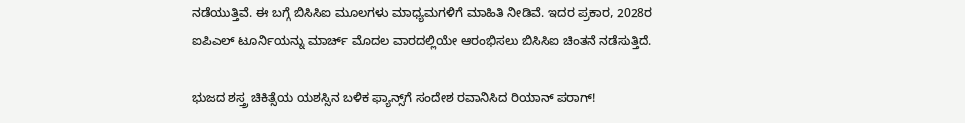ನಡೆಯುತ್ತಿವೆ. ಈ ಬಗ್ಗೆ ಬಿಸಿಸಿಐ ಮೂಲಗಳು ಮಾಧ್ಯಮಗಳಿಗೆ ಮಾಹಿತಿ ನೀಡಿವೆ. ಇದರ ಪ್ರಕಾರ, 2028ರ ಐಪಿಎಲ್‌ ಟೂರ್ನಿಯನ್ನು ಮಾರ್ಚ್‌ ಮೊದಲ ವಾರದಲ್ಲಿಯೇ ಆರಂಭಿಸಲು ಬಿಸಿಸಿಐ ಚಿಂತನೆ ನಡೆಸುತ್ತಿದೆ.

ಭುಜದ ಶಸ್ತ್ರ ಚಿಕಿತ್ಸೆಯ ಯಶಸ್ಸಿನ ಬಳಿಕ ಫ್ಯಾನ್ಸ್‌ಗೆ ಸಂದೇಶ ರವಾನಿಸಿದ ರಿಯಾನ್‌ ಪರಾಗ್‌!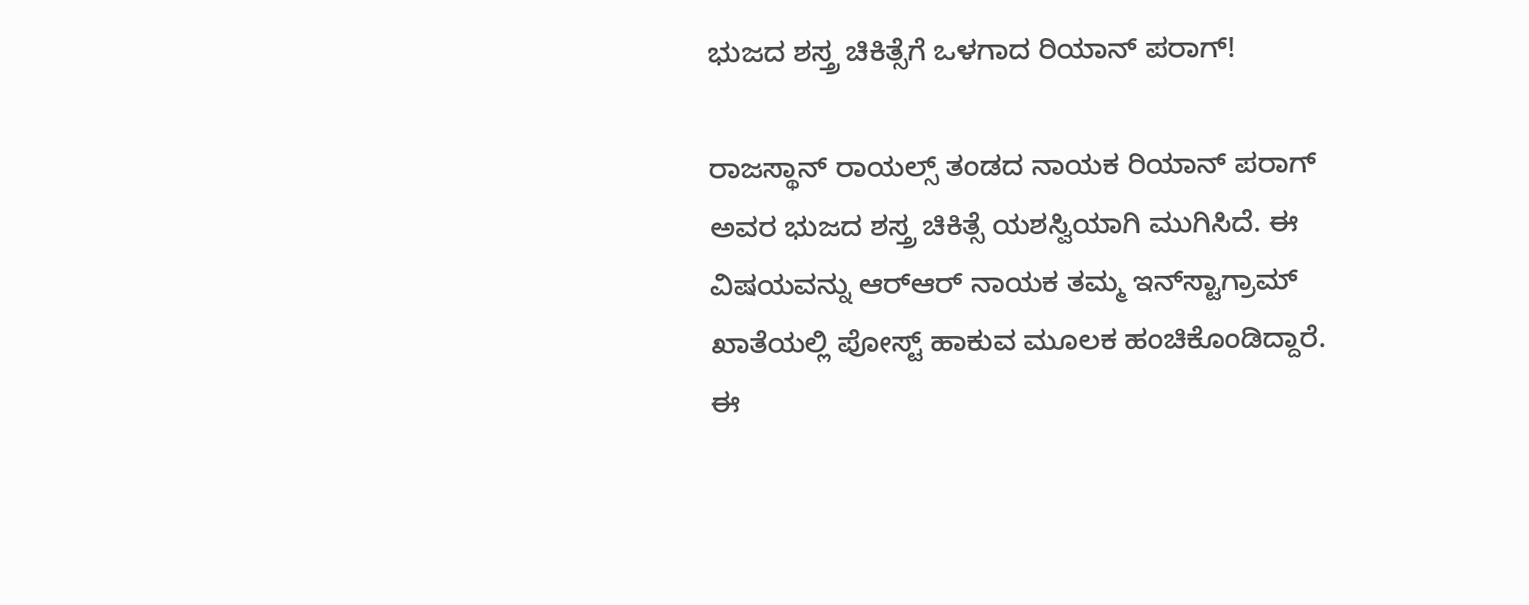ಭುಜದ ಶಸ್ತ್ರ ಚಿಕಿತ್ಸೆಗೆ ಒಳಗಾದ ರಿಯಾನ್‌ ಪರಾಗ್‌!

ರಾಜಸ್ಥಾನ್‌ ರಾಯಲ್ಸ್‌ ತಂಡದ ನಾಯಕ ರಿಯಾನ್‌ ಪರಾಗ್‌ ಅವರ ಭುಜದ ಶಸ್ತ್ರ ಚಿಕಿತ್ಸೆ ಯಶಸ್ವಿಯಾಗಿ ಮುಗಿಸಿದೆ. ಈ ವಿಷಯವನ್ನು ಆರ್‌ಆರ್‌ ನಾಯಕ ತಮ್ಮ ಇನ್‌ಸ್ಟಾಗ್ರಾಮ್‌ ಖಾತೆಯಲ್ಲಿ ಪೋಸ್ಟ್‌ ಹಾಕುವ ಮೂಲಕ ಹಂಚಿಕೊಂಡಿದ್ದಾರೆ. ಈ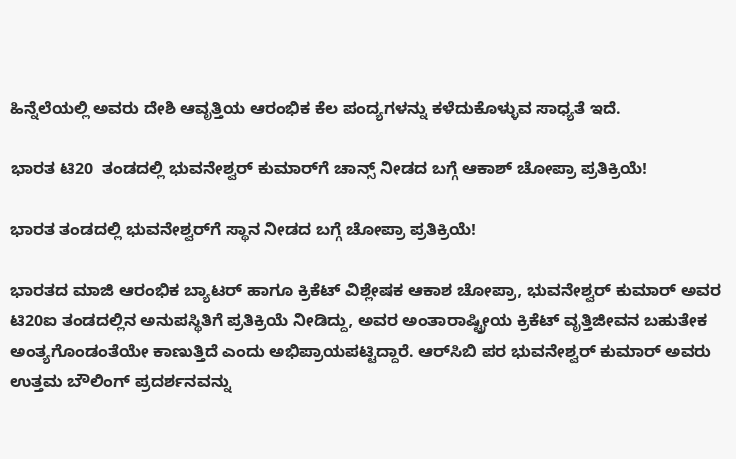ಹಿನ್ನೆಲೆಯಲ್ಲಿ ಅವರು ದೇಶಿ ಆವೃತ್ತಿಯ ಆರಂಭಿಕ ಕೆಲ ಪಂದ್ಯಗಳನ್ನು ಕಳೆದುಕೊಳ್ಳುವ ಸಾಧ್ಯತೆ ಇದೆ.

ಭಾರತ ಟಿ20  ತಂಡದಲ್ಲಿ ಭುವನೇಶ್ವರ್‌ ಕುಮಾರ್‌ಗೆ ಚಾನ್ಸ್‌ ನೀಡದ ಬಗ್ಗೆ ಆಕಾಶ್‌ ಚೋಪ್ರಾ ಪ್ರತಿಕ್ರಿಯೆ!

ಭಾರತ ತಂಡದಲ್ಲಿ ಭುವನೇಶ್ವರ್‌ಗೆ ಸ್ಥಾನ ನೀಡದ ಬಗ್ಗೆ ಚೋಪ್ರಾ ಪ್ರತಿಕ್ರಿಯೆ!

ಭಾರತದ ಮಾಜಿ ಆರಂಭಿಕ ಬ್ಯಾಟರ್ ಹಾಗೂ ಕ್ರಿಕೆಟ್ ವಿಶ್ಲೇಷಕ ಆಕಾಶ ಚೋಪ್ರಾ, ಭುವನೇಶ್ವರ್‌ ಕುಮಾರ್‌ ಅವರ ಟಿ20ಐ ತಂಡದಲ್ಲಿನ ಅನುಪಸ್ಥಿತಿಗೆ ಪ್ರತಿಕ್ರಿಯೆ ನೀಡಿದ್ದು, ಅವರ ಅಂತಾರಾಷ್ಟ್ರೀಯ ಕ್ರಿಕೆಟ್ ವೃತ್ತಿಜೀವನ ಬಹುತೇಕ ಅಂತ್ಯಗೊಂಡಂತೆಯೇ ಕಾಣುತ್ತಿದೆ ಎಂದು ಅಭಿಪ್ರಾಯಪಟ್ಟಿದ್ದಾರೆ. ಆರ್‌ಸಿಬಿ ಪರ ಭುವನೇಶ್ವರ್‌ ಕುಮಾರ್‌ ಅವರು ಉತ್ತಮ ಬೌಲಿಂಗ್‌ ಪ್ರದರ್ಶನವನ್ನು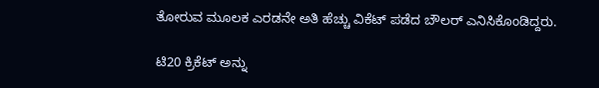ತೋರುವ ಮೂಲಕ ಎರಡನೇ ಅತಿ ಹೆಚ್ಚು ವಿಕೆಟ್‌ ಪಡೆದ ಬೌಲರ್‌ ಎನಿಸಿಕೊಂಡಿದ್ದರು.

ಟಿ20 ಕ್ರಿಕೆಟ್‌ ಅನ್ನು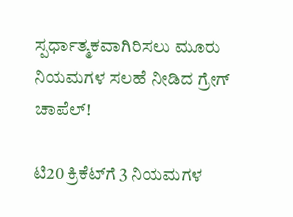ಸ್ಪರ್ಧಾತ್ಮಕವಾಗಿರಿಸಲು ಮೂರು ನಿಯಮಗಳ ಸಲಹೆ ನೀಡಿದ ಗ್ರೇಗ್‌ ಚಾಪೆಲ್‌!

ಟಿ20 ಕ್ರಿಕೆಟ್‌ಗೆ 3 ನಿಯಮಗಳ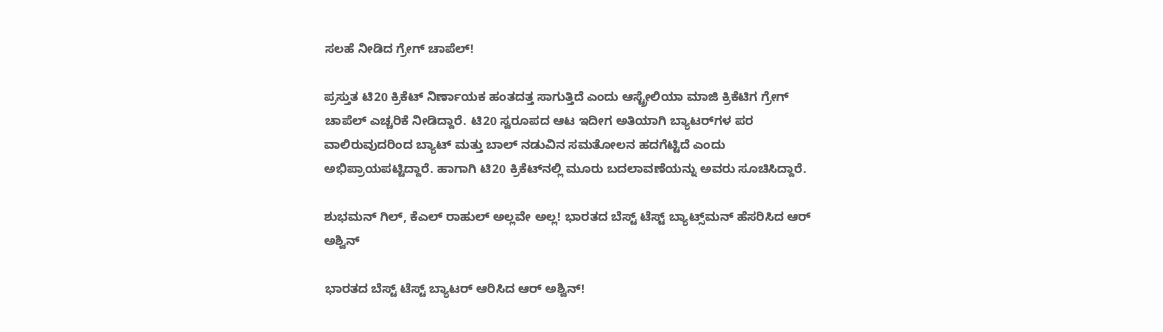ಸಲಹೆ ನೀಡಿದ ಗ್ರೇಗ್‌ ಚಾಪೆಲ್‌!

ಪ್ರಸ್ತುತ ಟಿ20 ಕ್ರಿಕೆಟ್ ನಿರ್ಣಾಯಕ ಹಂತದತ್ತ ಸಾಗುತ್ತಿದೆ ಎಂದು ಆಸ್ಟ್ರೇಲಿಯಾ ಮಾಜಿ ಕ್ರಿಕೆಟಿಗ ಗ್ರೇಗ್‌ ಚಾಪೆಲ್‌ ಎಚ್ಚರಿಕೆ ನೀಡಿದ್ದಾರೆ. ಟಿ20 ಸ್ವರೂಪದ ಆಟ ಇದೀಗ ಅತಿಯಾಗಿ ಬ್ಯಾಟರ್‌ಗಳ ಪರ ವಾಲಿರುವುದರಿಂದ ಬ್ಯಾಟ್ ಮತ್ತು ಬಾಲ್ ನಡುವಿನ ಸಮತೋಲನ ಹದಗೆಟ್ಟಿದೆ ಎಂದು ಅಭಿಪ್ರಾಯಪಟ್ಟಿದ್ದಾರೆ. ಹಾಗಾಗಿ ಟಿ20 ಕ್ರಿಕೆಟ್‌ನಲ್ಲಿ ಮೂರು ಬದಲಾವಣೆಯನ್ನು ಅವರು ಸೂಚಿಸಿದ್ದಾರೆ.

ಶುಭಮನ್‌ ಗಿಲ್‌, ಕೆಎಲ್‌ ರಾಹುಲ್‌ ಅಲ್ಲವೇ ಅಲ್ಲ! ಭಾರತದ ಬೆಸ್ಟ್‌ ಟೆಸ್ಟ್‌ ಬ್ಯಾಟ್ಸ್‌ಮನ್‌ ಹೆಸರಿಸಿದ ಆರ್‌ ಅಶ್ವಿನ್‌

ಭಾರತದ ಬೆಸ್ಟ್‌ ಟೆಸ್ಟ್‌ ಬ್ಯಾಟರ್‌ ಆರಿಸಿದ ಆರ್‌ ಅಶ್ವಿನ್‌!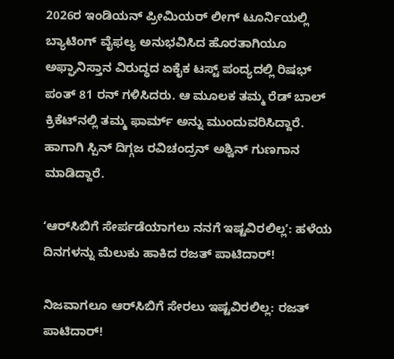2026ರ ಇಂಡಿಯನ್‌ ಪ್ರೀಮಿಯರ್‌ ಲೀಗ್‌ ಟೂರ್ನಿಯಲ್ಲಿ ಬ್ಯಾಟಿಂಗ್‌ ವೈಫಲ್ಯ ಅನುಭವಿಸಿದ ಹೊರತಾಗಿಯೂ ಅಫ್ಘಾನಿಸ್ತಾನ ವಿರುದ್ಧದ ಏಕೈಕ ಟಸ್ಟ್‌ ಪಂದ್ಯದಲ್ಲಿ ರಿಷಭ್‌ ಪಂತ್‌ 81 ರನ್‌ ಗಳಿಸಿದರು. ಆ ಮೂಲಕ ತಮ್ಮ ರೆಡ್‌ ಬಾಲ್‌ ಕ್ರಿಕೆಟ್‌ನಲ್ಲಿ ತಮ್ಮ ಫಾರ್ಮ್‌ ಅನ್ನು ಮುಂದುವರಿಸಿದ್ದಾರೆ. ಹಾಗಾಗಿ ಸ್ಪಿನ್‌ ದಿಗ್ಗಜ ರವಿಚಂದ್ರನ್‌ ಅಶ್ವಿನ್‌ ಗುಣಗಾನ ಮಾಡಿದ್ದಾರೆ.

ʻಆರ್‌ಸಿಬಿಗೆ ಸೇರ್ಪಡೆಯಾಗಲು ನನಗೆ ಇಷ್ಟವಿರಲಿಲ್ಲʼ: ಹಳೆಯ ದಿನಗಳನ್ನು ಮೆಲುಕು ಹಾಕಿದ ರಜತ್‌ ಪಾಟಿದಾರ್!

ನಿಜವಾಗಲೂ ಆರ್‌ಸಿಬಿಗೆ ಸೇರಲು ಇಷ್ಟವಿರಲಿಲ್ಲ: ರಜತ್‌ ಪಾಟಿದಾರ್‌!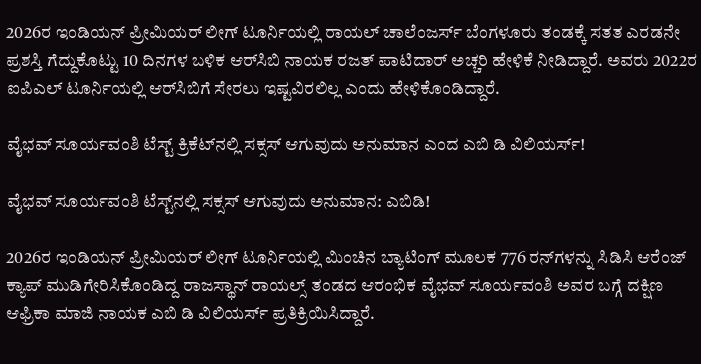2026ರ ಇಂಡಿಯನ್‌ ಪ್ರೀಮಿಯರ್‌ ಲೀಗ್‌ ಟೂರ್ನಿಯಲ್ಲಿ ರಾಯಲ್‌ ಚಾಲೆಂಜರ್ಸ್‌ ಬೆಂಗಳೂರು ತಂಡಕ್ಕೆ ಸತತ ಎರಡನೇ ಪ್ರಶಸ್ತಿ ಗೆದ್ದುಕೊಟ್ಟು 10 ದಿನಗಳ ಬಳಿಕ ಆರ್‌ಸಿಬಿ ನಾಯಕ ರಜತ್‌ ಪಾಟಿದಾರ್‌ ಅಚ್ಚರಿ ಹೇಳಿಕೆ ನೀಡಿದ್ದಾರೆ. ಅವರು 2022ರ ಐಪಿಎಲ್‌ ಟೂರ್ನಿಯಲ್ಲಿ ಆರ್‌ಸಿಬಿಗೆ ಸೇರಲು ಇಷ್ಟವಿರಲಿಲ್ಲ ಎಂದು ಹೇಳಿಕೊಂಡಿದ್ದಾರೆ.

ವೈಭವ್‌ ಸೂರ್ಯವಂಶಿ ಟೆಸ್ಟ್‌ ಕ್ರಿಕೆಟ್‌ನಲ್ಲಿ ಸಕ್ಸಸ್‌ ಆಗುವುದು ಅನುಮಾನ ಎಂದ ಎಬಿ ಡಿ ವಿಲಿಯರ್ಸ್‌!

ವೈಭವ್‌ ಸೂರ್ಯವಂಶಿ ಟೆಸ್ಟ್‌ನಲ್ಲಿ ಸಕ್ಸಸ್‌ ಆಗುವುದು ಅನುಮಾನ: ಎಬಿಡಿ!

2026ರ ಇಂಡಿಯನ್‌ ಪ್ರೀಮಿಯರ್‌ ಲೀಗ್‌ ಟೂರ್ನಿಯಲ್ಲಿ ಮಿಂಚಿನ ಬ್ಯಾಟಿಂಗ್‌ ಮೂಲಕ 776 ರನ್‌ಗಳನ್ನು ಸಿಡಿಸಿ ಆರೆಂಜ್‌ ಕ್ಯಾಪ್‌ ಮುಡಿಗೇರಿಸಿಕೊಂಡಿದ್ದ ರಾಜಸ್ಥಾನ್‌ ರಾಯಲ್ಸ್‌ ತಂಡದ ಆರಂಭಿಕ ವೈಭವ್‌ ಸೂರ್ಯವಂಶಿ ಅವರ ಬಗ್ಗೆ ದಕ್ಷಿಣ ಆಫ್ರಿಕಾ ಮಾಜಿ ನಾಯಕ ಎಬಿ ಡಿ ವಿಲಿಯರ್ಸ್‌ ಪ್ರತಿಕ್ರಿಯಿಸಿದ್ದಾರೆ.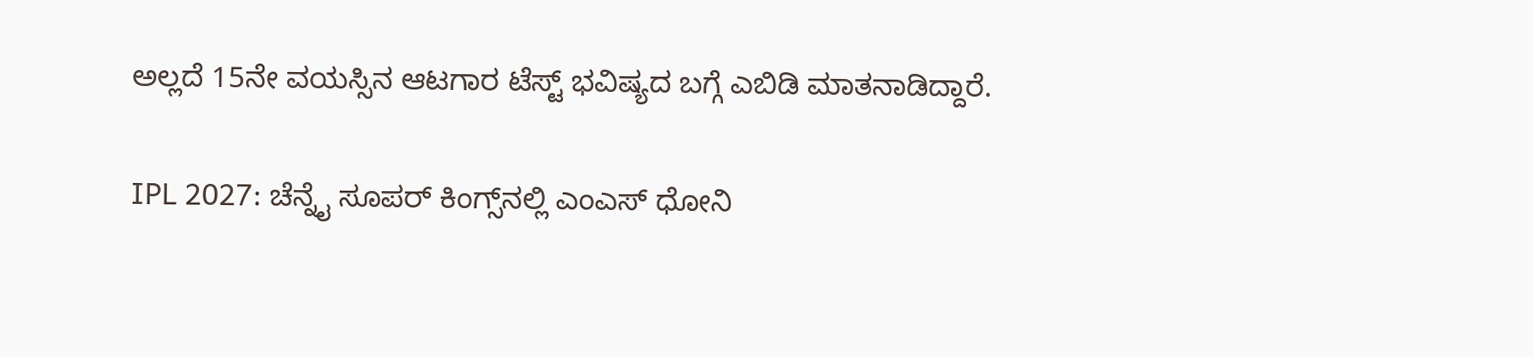ಅಲ್ಲದೆ 15ನೇ ವಯಸ್ಸಿನ ಆಟಗಾರ ಟೆಸ್ಟ್‌ ಭವಿಷ್ಯದ ಬಗ್ಗೆ ಎಬಿಡಿ ಮಾತನಾಡಿದ್ದಾರೆ.

IPL 2027: ಚೆನ್ನೈ ಸೂಪರ್‌ ಕಿಂಗ್ಸ್‌ನಲ್ಲಿ ಎಂಎಸ್‌ ಧೋನಿ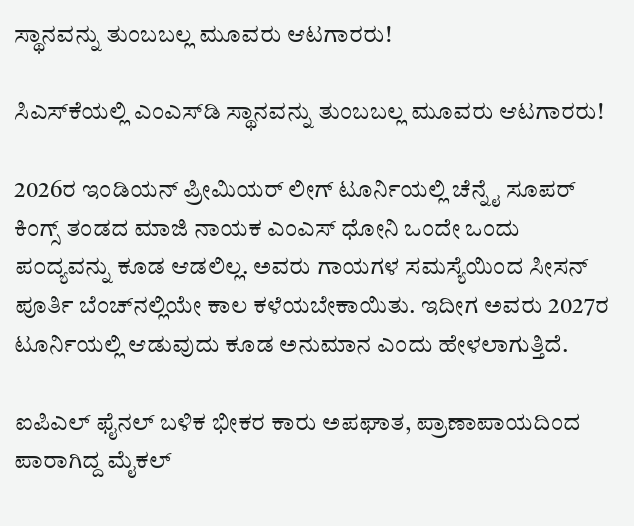ಸ್ಥಾನವನ್ನು ತುಂಬಬಲ್ಲ ಮೂವರು ಆಟಗಾರರು!

ಸಿಎಸ್‌ಕೆಯಲ್ಲಿ ಎಂಎಸ್‌ಡಿ ಸ್ಥಾನವನ್ನು ತುಂಬಬಲ್ಲ ಮೂವರು ಆಟಗಾರರು!

2026ರ ಇಂಡಿಯನ್‌ ಪ್ರೀಮಿಯರ್‌ ಲೀಗ್‌ ಟೂರ್ನಿಯಲ್ಲಿ ಚೆನ್ನೈ ಸೂಪರ್‌ ಕಿಂಗ್ಸ್‌ ತಂಡದ ಮಾಜಿ ನಾಯಕ ಎಂಎಸ್‌ ಧೋನಿ ಒಂದೇ ಒಂದು ಪ೦ದ್ಯವನ್ನು ಕೂಡ ಆಡಲಿಲ್ಲ. ಅವರು ಗಾಯಗಳ ಸಮಸ್ಯೆಯಿಂದ ಸೀಸನ್‌ ಪೂರ್ತಿ ಬೆಂಚ್‌ನಲ್ಲಿಯೇ ಕಾಲ ಕಳೆಯಬೇಕಾಯಿತು. ಇದೀಗ ಅವರು 2027ರ ಟೂರ್ನಿಯಲ್ಲಿ ಆಡುವುದು ಕೂಡ ಅನುಮಾನ ಎಂದು ಹೇಳಲಾಗುತ್ತಿದೆ.

ಐಪಿಎಲ್‌ ಫೈನಲ್‌ ಬಳಿಕ ಭೀಕರ ಕಾರು ಅಪಘಾತ, ಪ್ರಾಣಾಪಾಯದಿಂದ ಪಾರಾಗಿದ್ದ ಮೈಕಲ್‌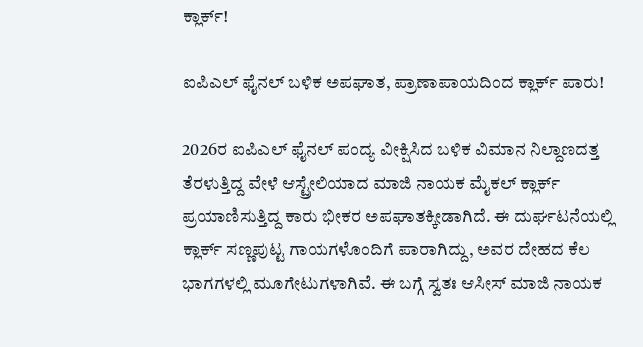ಕ್ಲಾರ್ಕ್‌!

ಐಪಿಎಲ್‌ ಫೈನಲ್‌ ಬಳಿಕ ಅಪಘಾತ, ಪ್ರಾಣಾಪಾಯದಿಂದ ಕ್ಲಾರ್ಕ್‌ ಪಾರು!

2026ರ ಐಪಿಎಲ್ ಫೈನಲ್ ಪಂದ್ಯ ವೀಕ್ಷಿಸಿದ ಬಳಿಕ ವಿಮಾನ ನಿಲ್ದಾಣದತ್ತ ತೆರಳುತ್ತಿದ್ದ ವೇಳೆ ಆಸ್ಟ್ರೇಲಿಯಾದ ಮಾಜಿ ನಾಯಕ ಮೈಕಲ್‌ ಕ್ಲಾರ್ಕ್‌ ಪ್ರಯಾಣಿಸುತ್ತಿದ್ದ ಕಾರು ಭೀಕರ ಅಪಘಾತಕ್ಕೀಡಾಗಿದೆ. ಈ ದುರ್ಘಟನೆಯಲ್ಲಿ ಕ್ಲಾರ್ಕ್ ಸಣ್ಣಪುಟ್ಟ ಗಾಯಗಳೊಂದಿಗೆ ಪಾರಾಗಿದ್ದು, ಅವರ ದೇಹದ ಕೆಲ ಭಾಗಗಳಲ್ಲಿ ಮೂಗೇಟುಗಳಾಗಿವೆ. ಈ ಬಗ್ಗೆ ಸ್ವತಃ ಆಸೀಸ್‌ ಮಾಜಿ ನಾಯಕ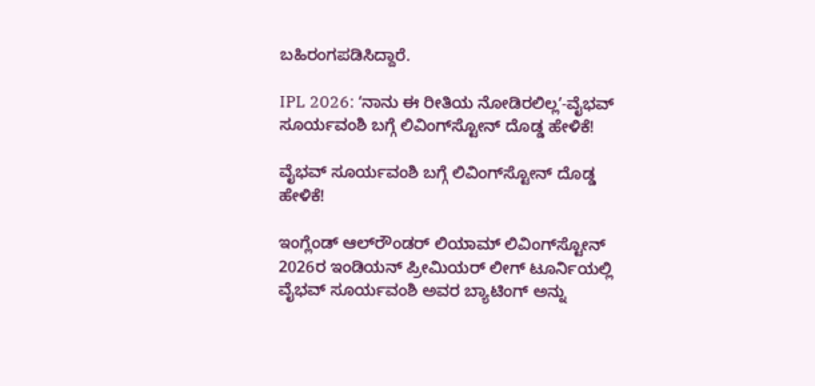ಬಹಿರಂಗಪಡಿಸಿದ್ದಾರೆ.

IPL 2026: ʻನಾನು ಈ ರೀತಿಯ ನೋಡಿರಲಿಲ್ಲʼ-ವೈಭವ್‌ ಸೂರ್ಯವಂಶಿ ಬಗ್ಗೆ ಲಿವಿಂಗ್‌ಸ್ಟೋನ್‌ ದೊಡ್ಡ ಹೇಳಿಕೆ!

ವೈಭವ್‌ ಸೂರ್ಯವಂಶಿ ಬಗ್ಗೆ ಲಿವಿಂಗ್‌ಸ್ಟೋನ್‌ ದೊಡ್ಡ ಹೇಳಿಕೆ!

ಇಂಗ್ಲೆಂಡ್ ಆಲ್‌ರೌಂಡರ್ ಲಿಯಾಮ್ ಲಿವಿಂಗ್‌ಸ್ಟೋನ್ 2026ರ ಇಂಡಿಯನ್‌ ಪ್ರೀಮಿಯರ್‌ ಲೀಗ್‌ ಟೂರ್ನಿಯಲ್ಲಿ ವೈಭವ್ ಸೂರ್ಯವಂಶಿ ಅವರ ಬ್ಯಾಟಿಂಗ್ ಅನ್ನು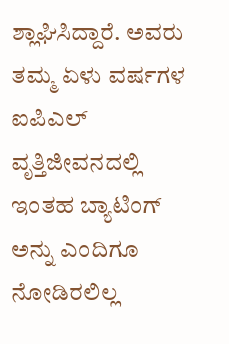ಶ್ಲಾಘಿಸಿದ್ದಾರೆ. ಅವರು ತಮ್ಮ ಏಳು ವರ್ಷಗಳ ಐಪಿಎಲ್ ವೃತ್ತಿಜೀವನದಲ್ಲಿ ಇಂತಹ ಬ್ಯಾಟಿಂಗ್ ಅನ್ನು ಎಂದಿಗೂ ನೋಡಿರಲಿಲ್ಲ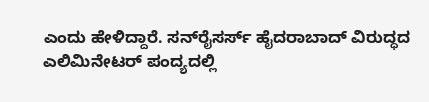ಎಂದು ಹೇಳಿದ್ದಾರೆ. ಸನ್‌ರೈಸರ್ಸ್ ಹೈದರಾಬಾದ್ ವಿರುದ್ಧದ ಎಲಿಮಿನೇಟರ್ ಪಂದ್ಯದಲ್ಲಿ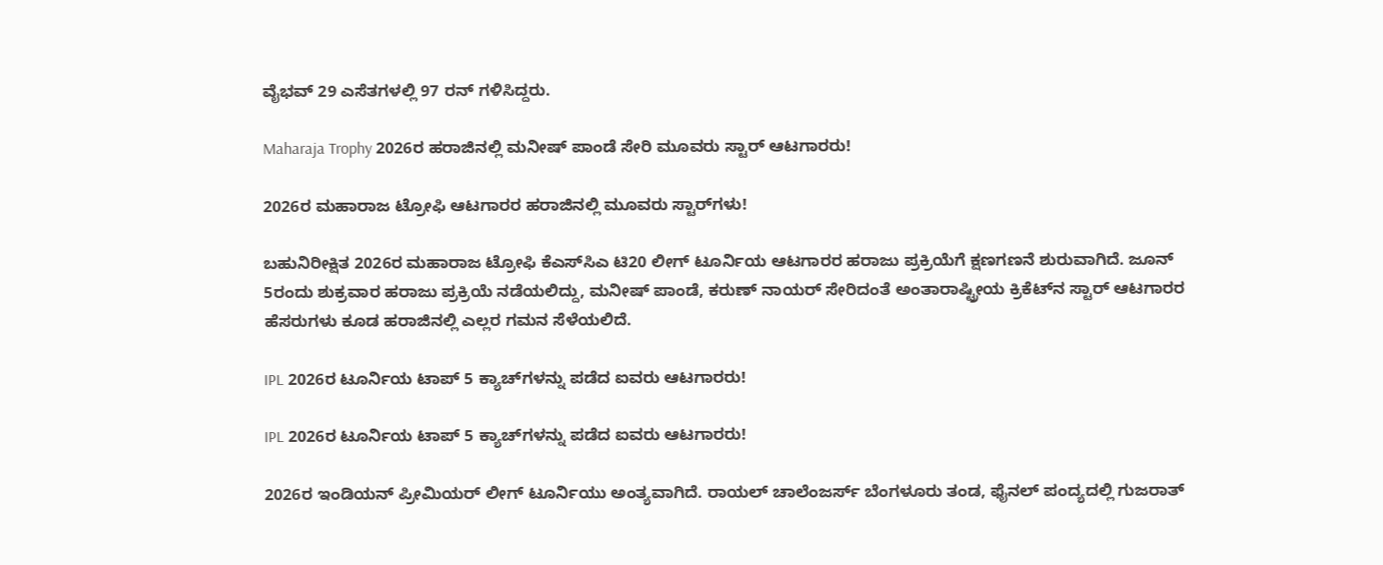ವೈಭವ್ 29 ಎಸೆತಗಳಲ್ಲಿ 97 ರನ್ ಗಳಿಸಿದ್ದರು.

Maharaja Trophy 2026ರ ಹರಾಜಿನಲ್ಲಿ ಮನೀಷ್‌ ಪಾಂಡೆ ಸೇರಿ ಮೂವರು ಸ್ಟಾರ್‌ ಆಟಗಾರರು!

2026ರ ಮಹಾರಾಜ ಟ್ರೋಫಿ ಆಟಗಾರರ ಹರಾಜಿನಲ್ಲಿ ಮೂವರು ಸ್ಟಾರ್‌ಗಳು!

ಬಹುನಿರೀಕ್ಷಿತ 2026ರ ಮಹಾರಾಜ ಟ್ರೋಫಿ ಕೆಎಸ್‌ಸಿಎ ಟಿ20 ಲೀಗ್‌ ಟೂರ್ನಿಯ ಆಟಗಾರರ ಹರಾಜು ಪ್ರಕ್ರಿಯೆಗೆ ಕ್ಷಣಗಣನೆ ಶುರುವಾಗಿದೆ. ಜೂನ್‌ 5ರಂದು ಶುಕ್ರವಾರ ಹರಾಜು ಪ್ರಕ್ರಿಯೆ ನಡೆಯಲಿದ್ದು, ಮನೀಷ್‌ ಪಾಂಡೆ, ಕರುಣ್‌ ನಾಯರ್‌ ಸೇರಿದಂತೆ ಅಂತಾರಾಷ್ಟ್ರೀಯ ಕ್ರಿಕೆಟ್‌ನ ಸ್ಟಾರ್‌ ಆಟಗಾರರ ಹೆಸರುಗಳು ಕೂಡ ಹರಾಜಿನಲ್ಲಿ ಎಲ್ಲರ ಗಮನ ಸೆಳೆಯಲಿದೆ.

IPL 2026ರ ಟೂರ್ನಿಯ ಟಾಪ್‌ 5 ಕ್ಯಾಚ್‌ಗಳನ್ನು ಪಡೆದ ಐವರು ಆಟಗಾರರು!

IPL 2026ರ ಟೂರ್ನಿಯ ಟಾಪ್‌ 5 ಕ್ಯಾಚ್‌ಗಳನ್ನು ಪಡೆದ ಐವರು ಆಟಗಾರರು!

2026ರ ಇಂಡಿಯನ್‌ ಪ್ರೀಮಿಯರ್‌ ಲೀಗ್‌ ಟೂರ್ನಿಯು ಅಂತ್ಯವಾಗಿದೆ. ರಾಯಲ್‌ ಚಾಲೆಂಜರ್ಸ್‌ ಬೆಂಗಳೂರು ತಂಡ, ಫೈನಲ್‌ ಪಂದ್ಯದಲ್ಲಿ ಗುಜರಾತ್‌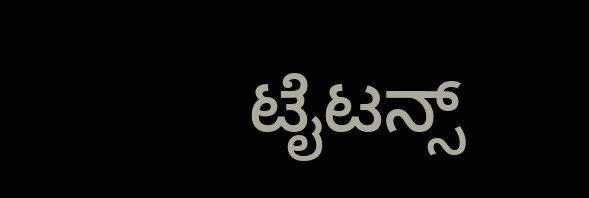ಟೈಟನ್ಸ್‌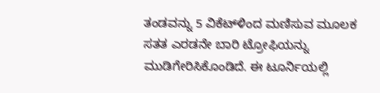ತಂಡವನ್ನು 5 ವಿಕೆಟ್‌ಳಿಂದ ಮಣಿಸುವ ಮೂಲಕ ಸತತ ಎರಡನೇ ಬಾರಿ ಟ್ರೋಫಿಯನ್ನು ಮುಡಿಗೇರಿಸಿಕೊಂಡಿದೆ. ಈ ಟೂರ್ನಿಯಲ್ಲಿ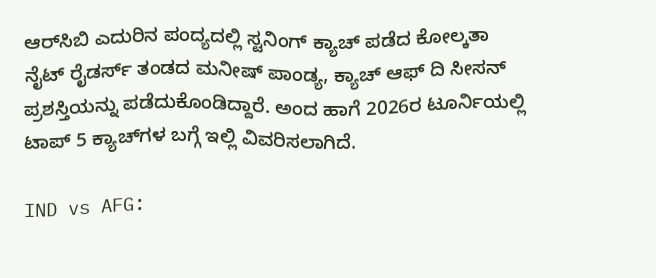ಆರ್‌ಸಿಬಿ ಎದುರಿನ ಪಂದ್ಯದಲ್ಲಿ ಸ್ಟನಿಂಗ್‌ ಕ್ಯಾಚ್‌ ಪಡೆದ ಕೋಲ್ಕತಾ ನೈಟ್‌ ರೈಡರ್ಸ್‌ ತಂಡದ ಮನೀಷ್‌ ಪಾಂಡ್ಯ, ಕ್ಯಾಚ್‌ ಆಫ್‌ ದಿ ಸೀಸನ್‌ ಪ್ರಶಸ್ತಿಯನ್ನು ಪಡೆದುಕೊಂಡಿದ್ದಾರೆ. ಅಂದ ಹಾಗೆ 2026ರ ಟೂರ್ನಿಯಲ್ಲಿ ಟಾಪ್‌ 5 ಕ್ಯಾಚ್‌ಗಳ ಬಗ್ಗೆ ಇಲ್ಲಿ ವಿವರಿಸಲಾಗಿದೆ.

IND vs AFG: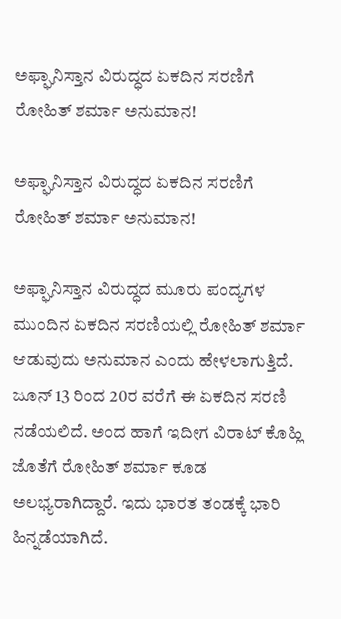ಅಫ್ಘಾನಿಸ್ತಾನ ವಿರುದ್ಧದ ಏಕದಿನ ಸರಣಿಗೆ ರೋಹಿತ್‌ ಶರ್ಮಾ ಅನುಮಾನ!

ಅಫ್ಘಾನಿಸ್ತಾನ ವಿರುದ್ಧದ ಏಕದಿನ ಸರಣಿಗೆ ರೋಹಿತ್‌ ಶರ್ಮಾ ಅನುಮಾನ!

ಅಫ್ಘಾನಿಸ್ತಾನ ವಿರುದ್ಧದ ಮೂರು ಪಂದ್ಯಗಳ ಮುಂದಿನ ಏಕದಿನ ಸರಣಿಯಲ್ಲಿ ರೋಹಿತ್‌ ಶರ್ಮಾ ಆಡುವುದು ಅನುಮಾನ ಎಂದು ಹೇಳಲಾಗುತ್ತಿದೆ. ಜೂನ್‌ 13 ರಿಂದ 20ರ ವರೆಗೆ ಈ ಏಕದಿನ ಸರಣಿ ನಡೆಯಲಿದೆ. ಅಂದ ಹಾಗೆ ಇದೀಗ ವಿರಾಟ್‌ ಕೊಹ್ಲಿ ಜೊತೆಗೆ ರೋಹಿತ್‌ ಶರ್ಮಾ ಕೂಡ ಅಲಭ್ಯರಾಗಿದ್ದಾರೆ. ಇದು ಭಾರತ ತಂಡಕ್ಕೆ ಭಾರಿ ಹಿನ್ನಡೆಯಾಗಿದೆ.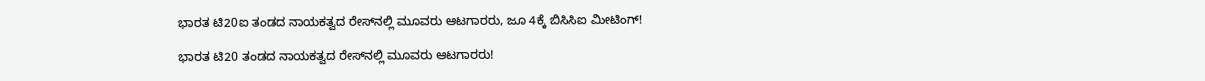ಭಾರತ ಟಿ20ಐ ತಂಡದ ನಾಯಕತ್ವದ ರೇಸ್‌ನಲ್ಲಿ ಮೂವರು ಆಟಗಾರರು, ಜೂ 4ಕ್ಕೆ ಬಿಸಿಸಿಐ ಮೀಟಿಂಗ್‌!

ಭಾರತ ಟಿ20 ತಂಡದ ನಾಯಕತ್ವದ ರೇಸ್‌ನಲ್ಲಿ ಮೂವರು ಆಟಗಾರರು!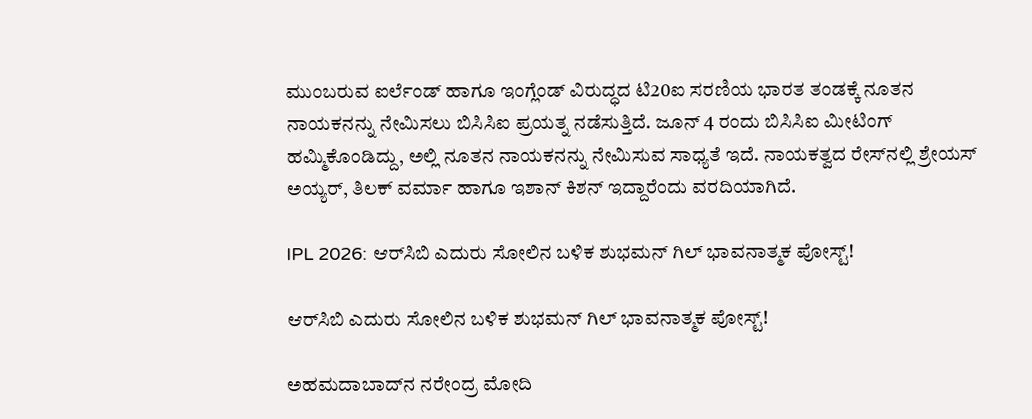ಮುಂಬರುವ ಐರ್ಲೆಂಡ್‌ ಹಾಗೂ ಇಂಗ್ಲೆಂಡ್‌ ವಿರುದ್ಧದ ಟಿ20ಐ ಸರಣಿಯ ಭಾರತ ತಂಡಕ್ಕೆ ನೂತನ ನಾಯಕನನ್ನು ನೇಮಿಸಲು ಬಿಸಿಸಿಐ ಪ್ರಯತ್ನ ನಡೆಸುತ್ತಿದೆ. ಜೂನ್‌ 4 ರಂದು ಬಿಸಿಸಿಐ ಮೀಟಿಂಗ್‌ ಹಮ್ಮಿಕೊಂಡಿದ್ದು, ಅಲ್ಲಿ ನೂತನ ನಾಯಕನನ್ನು ನೇಮಿಸುವ ಸಾಧ್ಯತೆ ಇದೆ. ನಾಯಕತ್ವದ ರೇಸ್‌ನಲ್ಲಿ ಶ್ರೇಯಸ್‌ ಅಯ್ಯರ್‌, ತಿಲಕ್‌ ವರ್ಮಾ ಹಾಗೂ ಇಶಾನ್‌ ಕಿಶನ್‌ ಇದ್ದಾರೆಂದು ವರದಿಯಾಗಿದೆ.

IPL 2026: ಆರ್‌ಸಿಬಿ ಎದುರು ಸೋಲಿನ ಬಳಿಕ ಶುಭಮನ್‌ ಗಿಲ್‌ ಭಾವನಾತ್ಮಕ ಪೋಸ್ಟ್!

ಆರ್‌ಸಿಬಿ ಎದುರು ಸೋಲಿನ ಬಳಿಕ ಶುಭಮನ್‌ ಗಿಲ್‌ ಭಾವನಾತ್ಮಕ ಪೋಸ್ಟ್!

ಅಹಮದಾಬಾದ್‌ನ ನರೇಂದ್ರ ಮೋದಿ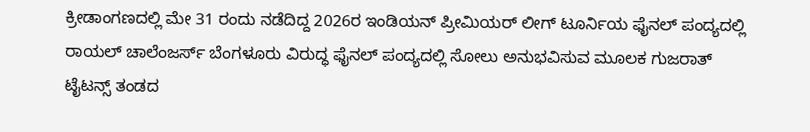ಕ್ರೀಡಾಂಗಣದಲ್ಲಿ ಮೇ 31 ರಂದು ನಡೆದಿದ್ದ 2026ರ ಇಂಡಿಯನ್‌ ಪ್ರೀಮಿಯರ್‌ ಲೀಗ್‌ ಟೂರ್ನಿಯ ಫೈನಲ್‌ ಪಂದ್ಯದಲ್ಲಿ ರಾಯಲ್‌ ಚಾಲೆಂಜರ್ಸ್‌ ಬೆಂಗಳೂರು ವಿರುದ್ಧ ಫೈನಲ್‌ ಪಂದ್ಯದಲ್ಲಿ ಸೋಲು ಅನುಭವಿಸುವ ಮೂಲಕ ಗುಜರಾತ್‌ ಟೈಟನ್ಸ್‌ ತಂಡದ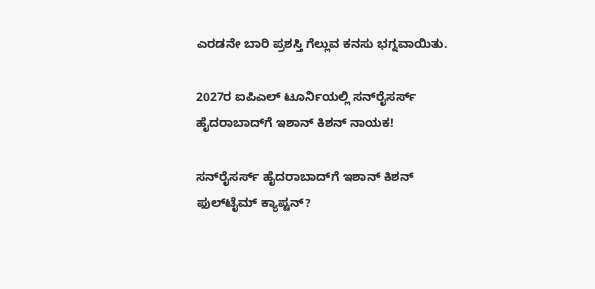ಎರಡನೇ ಬಾರಿ ಪ್ರಶಸ್ತಿ ಗೆಲ್ಲುವ ಕನಸು ಭಗ್ನವಾಯಿತು.

2027ರ ಐಪಿಎಲ್‌ ಟೂರ್ನಿಯಲ್ಲಿ ಸನ್‌ರೈಸರ್ಸ್‌ ಹೈದರಾಬಾದ್‌ಗೆ ಇಶಾನ್‌ ಕಿಶನ್‌ ನಾಯಕ!

ಸನ್‌ರೈಸರ್ಸ್‌ ಹೈದರಾಬಾದ್‌ಗೆ ಇಶಾನ್‌ ಕಿಶನ್‌ ಫುಲ್‌ಟೈಮ್‌ ಕ್ಯಾಪ್ಟನ್‌?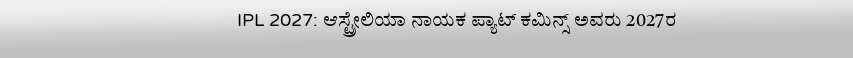IPL 2027: ಆಸ್ಟ್ರೇಲಿಯಾ ನಾಯಕ ಪ್ಯಾಟ್‌ ಕಮಿನ್ಸ್‌ ಅವರು 2027ರ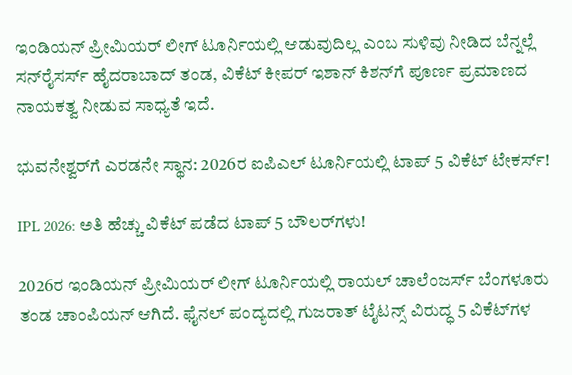ಇಂಡಿಯನ್‌ ಪ್ರೀಮಿಯರ್‌ ಲೀಗ್‌ ಟೂರ್ನಿಯಲ್ಲಿ ಆಡುವುದಿಲ್ಲ ಎಂಬ ಸುಳಿವು ನೀಡಿದ ಬೆನ್ನಲ್ಲೆ ಸನ್‌ರೈಸರ್ಸ್‌ ಹೈದರಾಬಾದ್‌ ತಂಡ, ವಿಕೆಟ್‌ ಕೀಪರ್‌ ಇಶಾನ್‌ ಕಿಶನ್‌ಗೆ ಪೂರ್ಣ ಪ್ರಮಾಣದ ನಾಯಕತ್ವ ನೀಡುವ ಸಾಧ್ಯತೆ ಇದೆ.

ಭುವನೇಶ್ವರ್‌ಗೆ ಎರಡನೇ ಸ್ಥಾನ: 2026ರ ಐಪಿಎಲ್‌ ಟೂರ್ನಿಯಲ್ಲಿ ಟಾಪ್‌ 5 ವಿಕೆಟ್‌ ಟೇಕರ್ಸ್!

IPL 2026: ಅತಿ ಹೆಚ್ಚು ವಿಕೆಟ್‌ ಪಡೆದ ಟಾಪ್‌ 5 ಬೌಲರ್‌ಗಳು!

2026ರ ಇಂಡಿಯನ್‌ ಪ್ರೀಮಿಯರ್‌ ಲೀಗ್‌ ಟೂರ್ನಿಯಲ್ಲಿ ರಾಯಲ್‌ ಚಾಲೆಂಜರ್ಸ್‌ ಬೆಂಗಳೂರು ತಂಡ ಚಾಂಪಿಯನ್‌ ಆಗಿದೆ. ಫೈನಲ್‌ ಪಂದ್ಯದಲ್ಲಿ ಗುಜರಾತ್‌ ಟೈಟನ್ಸ್‌ ವಿರುದ್ಧ 5 ವಿಕೆಟ್‌ಗಳ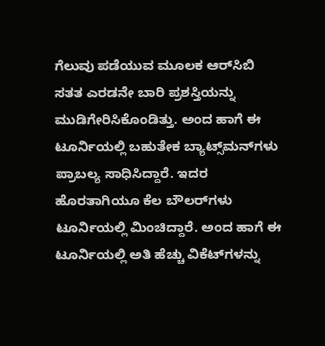ಗೆಲುವು ಪಡೆಯುವ ಮೂಲಕ ಆರ್‌ಸಿಬಿ ಸತತ ಎರಡನೇ ಬಾರಿ ಪ್ರಶಸ್ತಿಯನ್ನು ಮುಡಿಗೇರಿಸಿಕೊಂಡಿತ್ತು. ಅಂದ ಹಾಗೆ ಈ ಟೂರ್ನಿಯಲ್ಲಿ ಬಹುತೇಕ ಬ್ಯಾಟ್ಸ್‌ಮನ್‌ಗಳು ಪ್ರಾಬಲ್ಯ ಸಾಧಿಸಿದ್ದಾರೆ. ಇದರ ಹೊರತಾಗಿಯೂ ಕೆಲ ಬೌಲರ್‌ಗಳು ಟೂರ್ನಿಯಲ್ಲಿ ಮಿಂಚಿದ್ದಾರೆ. ಅಂದ ಹಾಗೆ ಈ ಟೂರ್ನಿಯಲ್ಲಿ ಅತಿ ಹೆಚ್ಚು ವಿಕೆಟ್‌ಗಳನ್ನು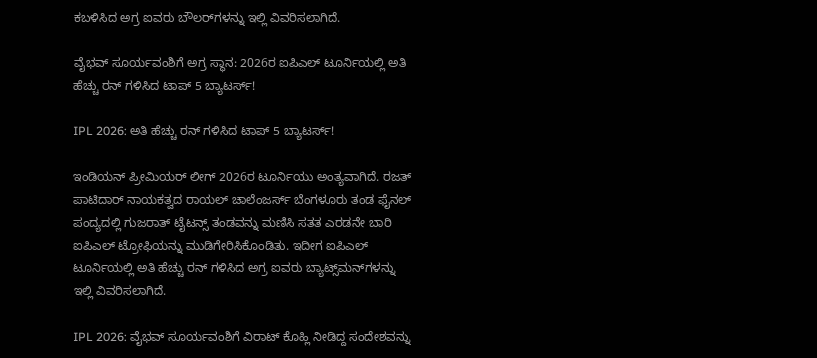ಕಬಳಿಸಿದ ಅಗ್ರ ಐವರು ಬೌಲರ್‌ಗಳನ್ನು ಇಲ್ಲಿ ವಿವರಿಸಲಾಗಿದೆ.

ವೈಭವ್‌ ಸೂರ್ಯವಂಶಿಗೆ ಅಗ್ರ ಸ್ಥಾನ: 2026ರ ಐಪಿಎಲ್‌ ಟೂರ್ನಿಯಲ್ಲಿ ಅತಿ ಹೆಚ್ಚು ರನ್‌ ಗಳಿಸಿದ ಟಾಪ್ 5 ಬ್ಯಾಟರ್ಸ್‌!

IPL 2026: ಅತಿ ಹೆಚ್ಚು ರನ್‌ ಗಳಿಸಿದ ಟಾಪ್ 5 ಬ್ಯಾಟರ್ಸ್‌!

ಇಂಡಿಯನ್‌ ಪ್ರೀಮಿಯರ್‌ ಲೀಗ್‌ 2026ರ ಟೂರ್ನಿಯು ಅಂತ್ಯವಾಗಿದೆ. ರಜತ್‌ ಪಾಟಿದಾರ್‌ ನಾಯಕತ್ವದ ರಾಯಲ್‌ ಚಾಲೆಂಜರ್ಸ್‌ ಬೆಂಗಳೂರು ತಂಡ ಫೈನಲ್‌ ಪಂದ್ಯದಲ್ಲಿ ಗುಜರಾತ್‌ ಟೈಟನ್ಸ್‌ ತಂಡವನ್ನು ಮಣಿಸಿ ಸತತ ಎರಡನೇ ಬಾರಿ ಐಪಿಎಲ್‌ ಟ್ರೋಫಿಯನ್ನು ಮುಡಿಗೇರಿಸಿಕೊಂಡಿತು. ಇದೀಗ ಐಪಿಎಲ್‌ ಟೂರ್ನಿಯಲ್ಲಿ ಅತಿ ಹೆಚ್ಚು ರನ್‌ ಗಳಿಸಿದ ಅಗ್ರ ಐವರು ಬ್ಯಾಟ್ಸ್‌ಮನ್‌ಗಳನ್ನು ಇಲ್ಲಿ ವಿವರಿಸಲಾಗಿದೆ.

IPL 2026: ವೈಭವ್‌ ಸೂರ್ಯವಂಶಿಗೆ ವಿರಾಟ್‌ ಕೊಹ್ಲಿ ನೀಡಿದ್ದ ಸಂದೇಶವನ್ನು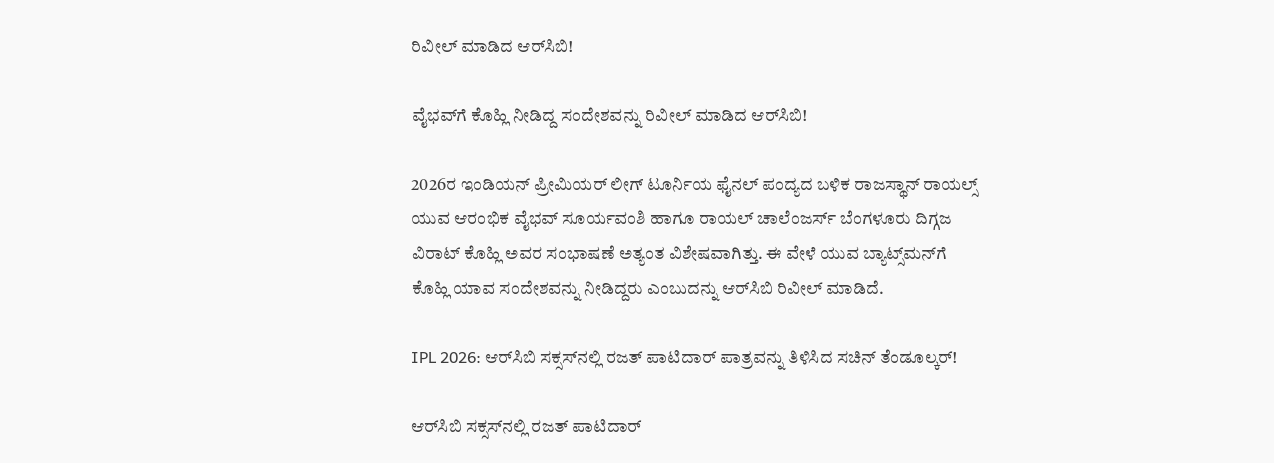ರಿವೀಲ್‌ ಮಾಡಿದ ಆರ್‌ಸಿಬಿ!

ವೈಭವ್‌ಗೆ ಕೊಹ್ಲಿ ನೀಡಿದ್ದ ಸಂದೇಶವನ್ನು ರಿವೀಲ್‌ ಮಾಡಿದ ಆರ್‌ಸಿಬಿ!

2026ರ ಇಂಡಿಯನ್‌ ಪ್ರೀಮಿಯರ್‌ ಲೀಗ್‌ ಟೂರ್ನಿಯ ಫೈನಲ್‌ ಪಂದ್ಯದ ಬಳಿಕ ರಾಜಸ್ಥಾನ್‌ ರಾಯಲ್ಸ್‌ ಯುವ ಆರಂಭಿಕ ವೈಭವ್‌ ಸೂರ್ಯವಂಶಿ ಹಾಗೂ ರಾಯಲ್‌ ಚಾಲೆಂಜರ್ಸ್‌ ಬೆಂಗಳೂರು ದಿಗ್ಗಜ ವಿರಾಟ್‌ ಕೊಹ್ಲಿ ಅವರ ಸಂಭಾಷಣೆ ಅತ್ಯಂತ ವಿಶೇಷವಾಗಿತ್ತು. ಈ ವೇಳೆ ಯುವ ಬ್ಯಾಟ್ಸ್‌ಮನ್‌ಗೆ ಕೊಹ್ಲಿ ಯಾವ ಸಂದೇಶವನ್ನು ನೀಡಿದ್ದರು ಎಂಬುದನ್ನು ಆರ್‌ಸಿಬಿ ರಿವೀಲ್‌ ಮಾಡಿದೆ.

IPL 2026: ಆರ್‌ಸಿಬಿ ಸಕ್ಸಸ್‌ನಲ್ಲಿ ರಜತ್‌ ಪಾಟಿದಾರ್‌ ಪಾತ್ರವನ್ನು ತಿಳಿಸಿದ ಸಚಿನ್‌ ತೆಂಡೂಲ್ಕರ್‌!

ಆರ್‌ಸಿಬಿ ಸಕ್ಸಸ್‌ನಲ್ಲಿ ರಜತ್‌ ಪಾಟಿದಾರ್‌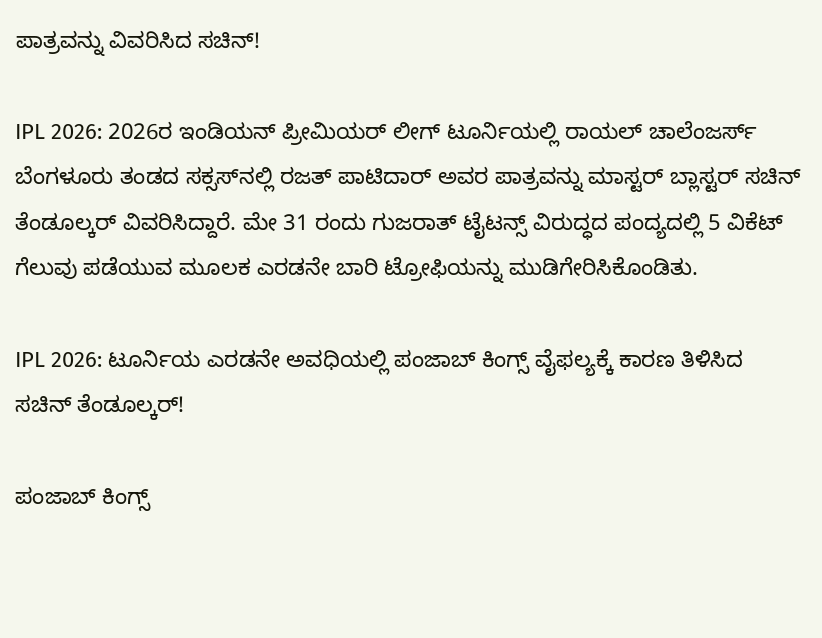ಪಾತ್ರವನ್ನು ವಿವರಿಸಿದ ಸಚಿನ್‌!

IPL 2026: 2026ರ ಇಂಡಿಯನ್‌ ಪ್ರೀಮಿಯರ್‌ ಲೀಗ್‌ ಟೂರ್ನಿಯಲ್ಲಿ ರಾಯಲ್‌ ಚಾಲೆಂಜರ್ಸ್‌ ಬೆಂಗಳೂರು ತಂಡದ ಸಕ್ಸಸ್‌ನಲ್ಲಿ ರಜತ್‌ ಪಾಟಿದಾರ್‌ ಅವರ ಪಾತ್ರವನ್ನು ಮಾಸ್ಟರ್‌ ಬ್ಲಾಸ್ಟರ್‌ ಸಚಿನ್‌ ತೆಂಡೂಲ್ಕರ್‌ ವಿವರಿಸಿದ್ದಾರೆ. ಮೇ 31 ರಂದು ಗುಜರಾತ್‌ ಟೈಟನ್ಸ್‌ ವಿರುದ್ಧದ ಪಂದ್ಯದಲ್ಲಿ 5 ವಿಕೆಟ್‌ ಗೆಲುವು ಪಡೆಯುವ ಮೂಲಕ ಎರಡನೇ ಬಾರಿ ಟ್ರೋಫಿಯನ್ನು ಮುಡಿಗೇರಿಸಿಕೊಂಡಿತು.

IPL 2026: ಟೂರ್ನಿಯ ಎರಡನೇ ಅವಧಿಯಲ್ಲಿ ಪಂಜಾಬ್‌ ಕಿಂಗ್ಸ್‌ ವೈಫಲ್ಯಕ್ಕೆ ಕಾರಣ ತಿಳಿಸಿದ ಸಚಿನ್‌ ತೆಂಡೂಲ್ಕರ್‌!

ಪಂಜಾಬ್‌ ಕಿಂಗ್ಸ್‌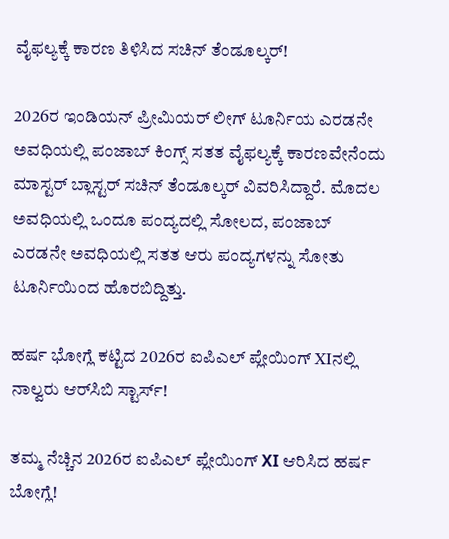ವೈಫಲ್ಯಕ್ಕೆ ಕಾರಣ ತಿಳಿಸಿದ ಸಚಿನ್‌ ತೆಂಡೂಲ್ಕರ್‌!

2026ರ ಇಂಡಿಯನ್‌ ಪ್ರೀಮಿಯರ್‌ ಲೀಗ್‌ ಟೂರ್ನಿಯ ಎರಡನೇ ಅವಧಿಯಲ್ಲಿ ಪಂಜಾಬ್‌ ಕಿಂಗ್ಸ್‌ ಸತತ ವೈಫಲ್ಯಕ್ಕೆ ಕಾರಣವೇನೆಂದು ಮಾಸ್ಟರ್‌ ಬ್ಲಾಸ್ಟರ್‌ ಸಚಿನ್‌ ತೆಂಡೂಲ್ಕರ್‌ ವಿವರಿಸಿದ್ದಾರೆ. ಮೊದಲ ಅವಧಿಯಲ್ಲಿ ಒಂದೂ ಪಂದ್ಯದಲ್ಲಿ ಸೋಲದ, ಪಂಜಾಬ್‌ ಎರಡನೇ ಅವಧಿಯಲ್ಲಿ ಸತತ ಆರು ಪಂದ್ಯಗಳನ್ನು ಸೋತು ಟೂರ್ನಿಯಿಂದ ಹೊರಬಿದ್ದಿತ್ತು.

ಹರ್ಷ ಭೋಗ್ಲೆ ಕಟ್ಟಿದ 2026ರ ಐಪಿಎಲ್‌ ಪ್ಲೇಯಿಂಗ್‌ XIನಲ್ಲಿ ನಾಲ್ವರು ಆರ್‌ಸಿಬಿ ಸ್ಟಾರ್ಸ್‌!

ತಮ್ಮ ನೆಚ್ಚಿನ 2026ರ ಐಪಿಎಲ್‌ ಪ್ಲೇಯಿಂಗ್‌ XI ಆರಿಸಿದ ಹರ್ಷ ಬೋಗ್ಲೆ!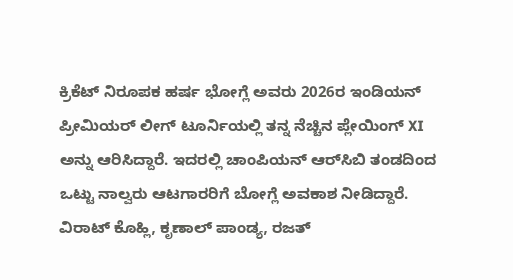ಕ್ರಿಕೆಟ್‌ ನಿರೂಪಕ ಹರ್ಷ ಭೋಗ್ಲೆ ಅವರು 2026ರ ಇಂಡಿಯನ್‌ ಪ್ರೀಮಿಯರ್‌ ಲೀಗ್‌ ಟೂರ್ನಿಯಲ್ಲಿ ತನ್ನ ನೆಚ್ಚಿನ ಪ್ಲೇಯಿಂಗ್‌ XI ಅನ್ನು ಆರಿಸಿದ್ದಾರೆ. ಇದರಲ್ಲಿ ಚಾಂಪಿಯನ್‌ ಆರ್‌ಸಿಬಿ ತಂಡದಿಂದ ಒಟ್ಟು ನಾಲ್ವರು ಆಟಗಾರರಿಗೆ ಬೋಗ್ಲೆ ಅವಕಾಶ ನೀಡಿದ್ದಾರೆ. ವಿರಾಟ್‌ ಕೊಹ್ಲಿ, ಕೃಣಾಲ್‌ ಪಾಂಡ್ಯ, ರಜತ್‌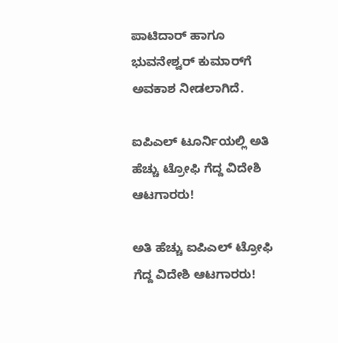ಪಾಟಿದಾರ್‌ ಹಾಗೂ ಭುವನೇಶ್ವರ್‌ ಕುಮಾರ್‌ಗೆ ಅವಕಾಶ ನೀಡಲಾಗಿದೆ.

ಐಪಿಎಲ್‌ ಟೂರ್ನಿಯಲ್ಲಿ ಅತಿ ಹೆಚ್ಚು ಟ್ರೋಫಿ ಗೆದ್ದ ವಿದೇಶಿ ಆಟಗಾರರು!

ಅತಿ ಹೆಚ್ಚು ಐಪಿಎಲ್‌ ಟ್ರೋಫಿ ಗೆದ್ದ ವಿದೇಶಿ ಆಟಗಾರರು!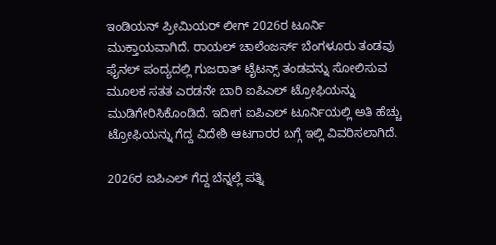ಇಂಡಿಯನ್‌ ಪ್ರೀಮಿಯರ್‌ ಲೀಗ್‌ 2026ರ ಟೂರ್ನಿ ಮುಕ್ತಾಯವಾಗಿದೆ. ರಾಯಲ್ ಚಾಲೆಂಜರ್ಸ್ ಬೆಂಗಳೂರು ತಂಡವು ಫೈನಲ್‌ ಪಂದ್ಯದಲ್ಲಿ ಗುಜರಾತ್ ಟೈಟನ್ಸ್ ತಂಡವನ್ನು ಸೋಲಿಸುವ ಮೂಲಕ ಸತತ ಎರಡನೇ ಬಾರಿ ಐಪಿಎಲ್ ಟ್ರೋಫಿಯನ್ನು ಮುಡಿಗೇರಿಸಿಕೊಂಡಿದೆ. ಇದೀಗ ಐಪಿಎಲ್‌ ಟೂರ್ನಿಯಲ್ಲಿ ಅತಿ ಹೆಚ್ಚು ಟ್ರೋಫಿಯನ್ನು ಗೆದ್ದ ವಿದೇಶಿ ಆಟಗಾರರ ಬಗ್ಗೆ ಇಲ್ಲಿ ವಿವರಿಸಲಾಗಿದೆ.

2026ರ ಐಪಿಎಲ್‌ ಗೆದ್ದ ಬೆನ್ನಲ್ಲೆ ಪತ್ನಿ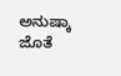ಅನುಷ್ಕಾ ಜೊತೆ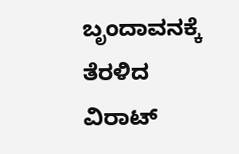ಬೃಂದಾವನಕ್ಕೆ ತೆರಳಿದ ವಿರಾಟ್‌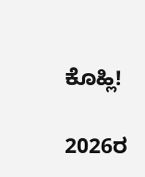ಕೊಹ್ಲಿ!

2026ರ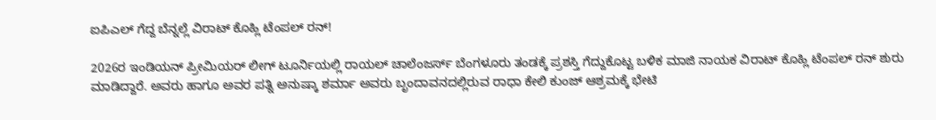ಐಪಿಎಲ್‌ ಗೆದ್ದ ಬೆನ್ನಲ್ಲೆ ವಿರಾಟ್‌ ಕೊಹ್ಲಿ ಟೆಂಪಲ್‌ ರನ್‌!

2026ರ ಇಂಡಿಯನ್‌ ಪ್ರೀಮಿಯರ್‌ ಲೀಗ್‌ ಟೂರ್ನಿಯಲ್ಲಿ ರಾಯಲ್‌ ಚಾಲೆಂಜರ್ಸ್‌ ಬೆಂಗಳೂರು ತಂಡಕ್ಕೆ ಪ್ರಶಸ್ತಿ ಗೆದ್ದುಕೊಟ್ಟ ಬಳಿಕ ಮಾಜಿ ನಾಯಕ ವಿರಾಟ್‌ ಕೊಹ್ಲಿ ಟೆಂಪಲ್‌ ರನ್‌ ಶುರು ಮಾಡಿದ್ದಾರೆ. ಅವರು ಹಾಗೂ ಅವರ ಪತ್ನಿ ಅನುಷ್ಕಾ ಶರ್ಮಾ ಅವರು ಬೃಂದಾವನದಲ್ಲಿರುವ ರಾಧಾ ಕೇಲಿ ಕುಂಜ್ ಆಶ್ರಮಕ್ಕೆ ಭೇಟಿ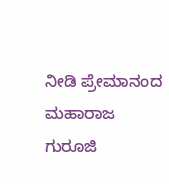ನೀಡಿ ಪ್ರೇಮಾನಂದ ಮಹಾರಾಜ ಗುರೂಜಿ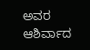ಅವರ ಆಶಿರ್ವಾದ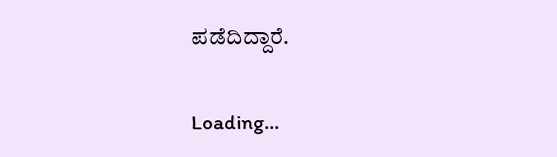ಪಡೆದಿದ್ದಾರೆ.

Loading...